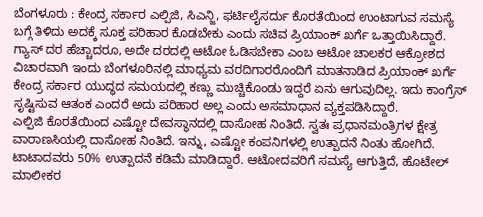ಬೆಂಗಳೂರು : ಕೇಂದ್ರ ಸರ್ಕಾರ ಎಲ್ಪಿಜಿ, ಸಿಎನ್ಜಿ, ಫರ್ಟಿಲೈಸರ್ದು ಕೊರತೆಯಿಂದ ಉಂಟಾಗುವ ಸಮಸ್ಯೆ ಬಗ್ಗೆ ತಿಳಿದು ಅದಕ್ಕೆ ಸೂಕ್ತ ಪರಿಹಾರ ಕೊಡಬೇಕು ಎಂದು ಸಚಿವ ಪ್ರಿಯಾಂಕ್ ಖರ್ಗೆ ಒತ್ತಾಯಿಸಿದ್ದಾರೆ.
ಗ್ಯಾಸ್ ದರ ಹೆಚ್ಚಾದರೂ, ಅದೇ ದರದಲ್ಲಿ ಆಟೋ ಓಡಿಸಬೇಕಾ ಎಂಬ ಆಟೋ ಚಾಲಕರ ಆಕ್ರೋಶದ ವಿಚಾರವಾಗಿ ಇಂದು ಬೆಂಗಳೂರಿನಲ್ಲಿ ಮಾಧ್ಯಮ ವರದಿಗಾರರೊಂದಿಗೆ ಮಾತನಾಡಿದ ಪ್ರಿಯಾಂಕ್ ಖರ್ಗೆ ಕೇಂದ್ರ ಸರ್ಕಾರ ಯುದ್ಧದ ಸಮಯದಲ್ಲಿ ಕಣ್ಣು ಮುಚ್ಚಿಕೊಂಡು ಇದ್ದರೆ ಏನು ಆಗುವುದಿಲ್ಲ. ಇದು ಕಾಂಗ್ರೆಸ್ ಸೃಷ್ಟಿಸುವ ಆತಂಕ ಎಂದರೆ ಅದು ಪರಿಹಾರ ಅಲ್ಲ ಎಂದು ಅಸಮಾಧಾನ ವ್ಯಕ್ತಪಡಿಸಿದ್ದಾರೆ.
ಎಲ್ಪಿಜಿ ಕೊರತೆಯಿಂದ ಎಷ್ಟೋ ದೇವಸ್ಥಾನದಲ್ಲಿ ದಾಸೋಹ ನಿಂತಿದೆ. ಸ್ವತಃ ಪ್ರಧಾನಮಂತ್ರಿಗಳ ಕ್ಷೇತ್ರ ವಾರಾಣಸಿಯಲ್ಲಿ ದಾಸೋಹ ನಿಂತಿದೆ. ಇನ್ನು, ಎಷ್ಟೋ ಕಂಪನಿಗಳಲ್ಲಿ ಉತ್ಪಾದನೆ ನಿಂತು ಹೋಗಿದೆ. ಟಾಟಾದವರು 50% ಉತ್ಪಾದನೆ ಕಡಿಮೆ ಮಾಡಿದ್ದಾರೆ. ಆಟೋದವರಿಗೆ ಸಮಸ್ಯೆ ಆಗುತ್ತಿದೆ, ಹೊಟೇಲ್ ಮಾಲೀಕರ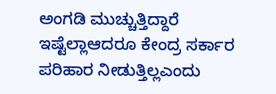ಅಂಗಡಿ ಮುಚ್ಚುತ್ತಿದ್ದಾರೆ ಇಷ್ಟೆಲ್ಲಾಆದರೂ ಕೇಂದ್ರ ಸರ್ಕಾರ ಪರಿಹಾರ ನೀಡುತ್ತಿಲ್ಲಎಂದು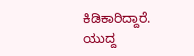ಕಿಡಿಕಾರಿದ್ದಾರೆ.
ಯುದ್ದ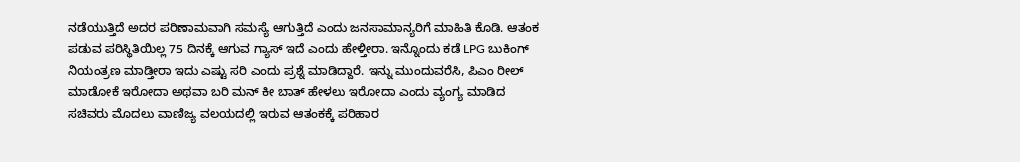ನಡೆಯುತ್ತಿದೆ ಅದರ ಪರಿಣಾಮವಾಗಿ ಸಮಸ್ಯೆ ಆಗುತ್ತಿದೆ ಎಂದು ಜನಸಾಮಾನ್ಯರಿಗೆ ಮಾಹಿತಿ ಕೊಡಿ. ಆತಂಕ ಪಡುವ ಪರಿಸ್ಥಿತಿಯಿಲ್ಲ 75 ದಿನಕ್ಕೆ ಆಗುವ ಗ್ಯಾಸ್ ಇದೆ ಎಂದು ಹೇಳ್ತೀರಾ. ಇನ್ನೊಂದು ಕಡೆ LPG ಬುಕಿಂಗ್ ನಿಯಂತ್ರಣ ಮಾಡ್ತೀರಾ ಇದು ಎಷ್ಟು ಸರಿ ಎಂದು ಪ್ರಶ್ನೆ ಮಾಡಿದ್ದಾರೆ. ಇನ್ನು ಮುಂದುವರೆಸಿ, ಪಿಎಂ ರೀಲ್ ಮಾಡೋಕೆ ಇರೋದಾ ಅಥವಾ ಬರಿ ಮನ್ ಕೀ ಬಾತ್ ಹೇಳಲು ಇರೋದಾ ಎಂದು ವ್ಯಂಗ್ಯ ಮಾಡಿದ ಸಚಿವರು ಮೊದಲು ವಾಣಿಜ್ಯ ವಲಯದಲ್ಲಿ ಇರುವ ಆತಂಕಕ್ಕೆ ಪರಿಹಾರ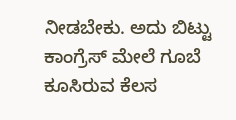ನೀಡಬೇಕು. ಅದು ಬಿಟ್ಟು ಕಾಂಗ್ರೆಸ್ ಮೇಲೆ ಗೂಬೆ ಕೂಸಿರುವ ಕೆಲಸ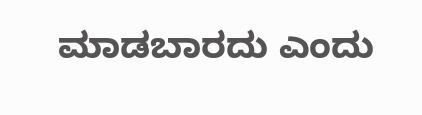ಮಾಡಬಾರದು ಎಂದು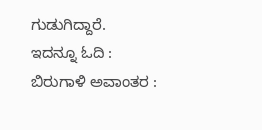ಗುಡುಗಿದ್ದಾರೆ.
ಇದನ್ನೂ ಓದಿ : ಬಿರುಗಾಳಿ ಅವಾಂತರ :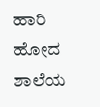ಹಾರಿ ಹೋದ ಶಾಲೆಯ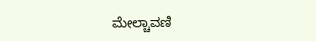ಮೇಲ್ಚಾವಣಿ